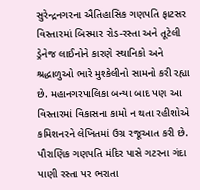સુરેન્દ્રનગરના ઐતિહાસિક ગણપતિ ફાટસર વિસ્તારમાં બિસ્માર રોડ-રસ્તા અને તૂટેલી ડ્રેનેજ લાઈનોને કારણે સ્થાનિકો અને શ્રદ્ધાળુઓ ભારે મુશ્કેલીનો સામનો કરી રહ્યા છે. મહાનગરપાલિકા બન્યા બાદ પણ આ વિસ્તારમાં વિકાસના કામો ન થતા રહીશોએ કમિશનરને લેખિતમાં ઉગ્ર રજૂઆત કરી છે.
પૌરાણિક ગણપતિ મંદિર પાસે ગટરના ગંદા પાણી રસ્તા પર ભરાતા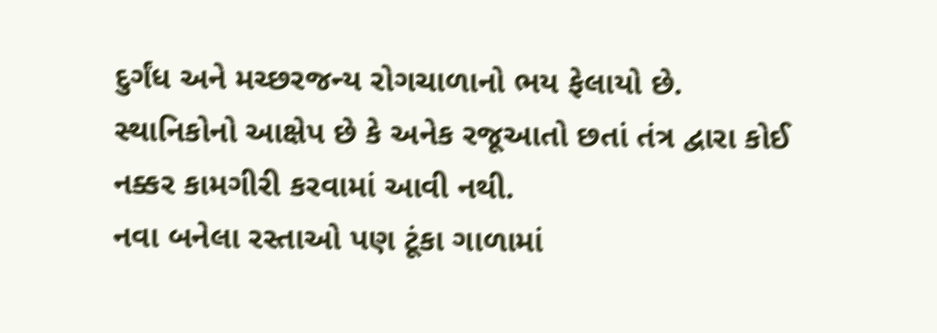દુર્ગંધ અને મચ્છરજન્ય રોગચાળાનો ભય ફેલાયો છે. સ્થાનિકોનો આક્ષેપ છે કે અનેક રજૂઆતો છતાં તંત્ર દ્વારા કોઈ નક્કર કામગીરી કરવામાં આવી નથી.
નવા બનેલા રસ્તાઓ પણ ટૂંકા ગાળામાં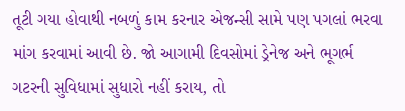તૂટી ગયા હોવાથી નબળું કામ કરનાર એજન્સી સામે પણ પગલાં ભરવા માંગ કરવામાં આવી છે. જો આગામી દિવસોમાં ડ્રેનેજ અને ભૂગર્ભ ગટરની સુવિધામાં સુધારો નહીં કરાય, તો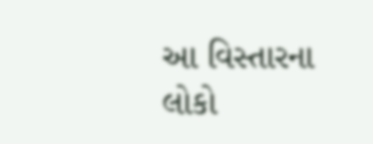આ વિસ્તારના લોકો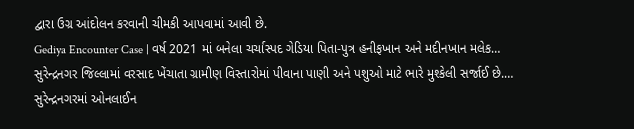દ્વારા ઉગ્ર આંદોલન કરવાની ચીમકી આપવામાં આવી છે.
Gediya Encounter Case | વર્ષ 2021 માં બનેલા ચર્ચાસ્પદ ગેડિયા પિતા-પુત્ર હનીફખાન અને મદીનખાન મલેક…
સુરેન્દ્રનગર જિલ્લામાં વરસાદ ખેંચાતા ગ્રામીણ વિસ્તારોમાં પીવાના પાણી અને પશુઓ માટે ભારે મુશ્કેલી સર્જાઈ છે.…
સુરેન્દ્રનગરમાં ઓનલાઈન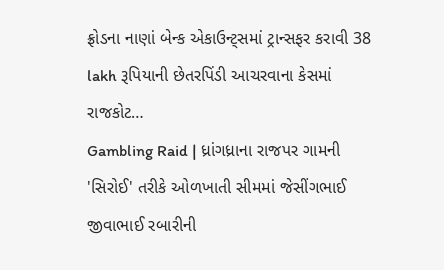ફ્રોડના નાણાં બેન્ક એકાઉન્ટ્સમાં ટ્રાન્સફર કરાવી 38 lakh રૂપિયાની છેતરપિંડી આચરવાના કેસમાં રાજકોટ…
Gambling Raid | ધ્રાંગધ્રાના રાજપર ગામની 'સિરોઈ' તરીકે ઓળખાતી સીમમાં જેસીંગભાઈ જીવાભાઈ રબારીની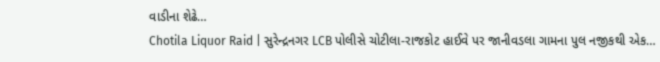વાડીના શેઢે…
Chotila Liquor Raid | સુરેન્દ્રનગર LCB પોલીસે ચોટીલા-રાજકોટ હાઈવે પર જાનીવડલા ગામના પુલ નજીકથી એક…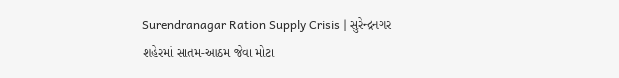Surendranagar Ration Supply Crisis | સુરેન્દ્રનગર શહેરમાં સાતમ-આઠમ જેવા મોટા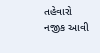તહેવારો નજીક આવી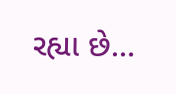રહ્યા છે…